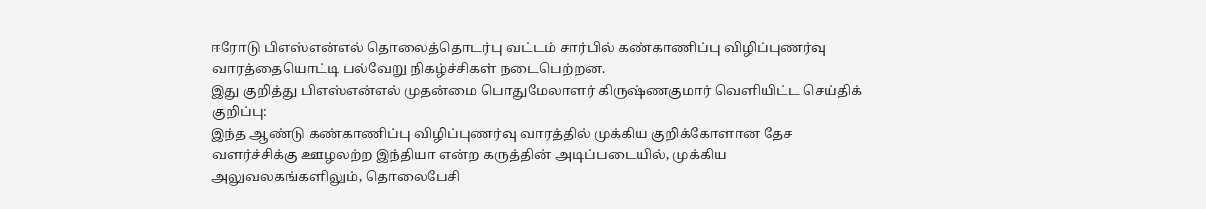ஈரோடு பிஎஸ்என்எல் தொலைத்தொடர்பு வட்டம் சார்பில் கண்காணிப்பு விழிப்புணர்வு வாரத்தையொட்டி பல்வேறு நிகழ்ச்சிகள் நடைபெற்றன.
இது குறித்து பிஎஸ்என்எல் முதன்மை பொதுமேலாளர் கிருஷ்ணகுமார் வெளியிட்ட செய்திக் குறிப்பு:
இந்த ஆண்டு கண்காணிப்பு விழிப்புணர்வு வாரத்தில் முக்கிய குறிக்கோளான தேச வளர்ச்சிக்கு ஊழலற்ற இந்தியா என்ற கருத்தின் அடிப்படையில், முக்கிய அலுவலகங்களிலும், தொலைபேசி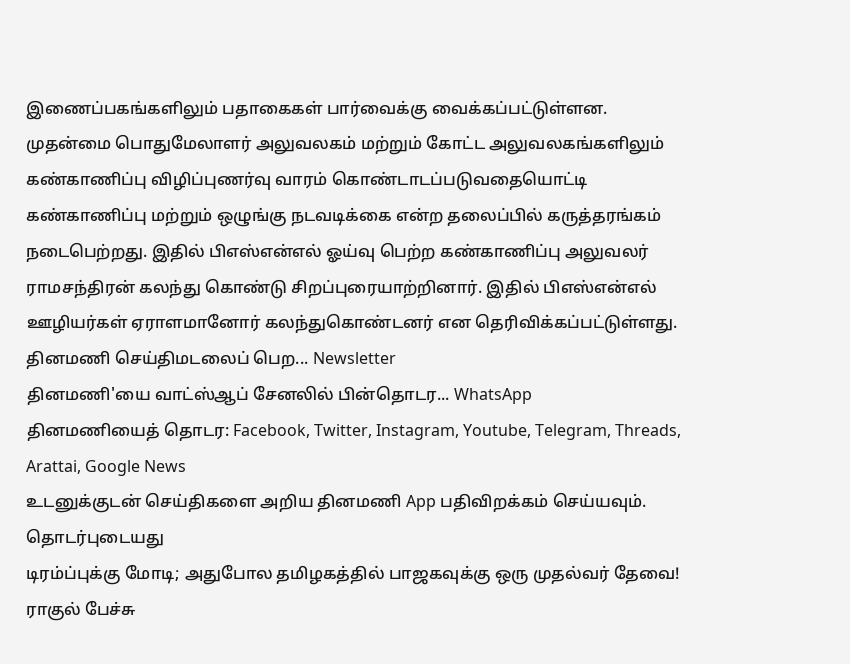இணைப்பகங்களிலும் பதாகைகள் பார்வைக்கு வைக்கப்பட்டுள்ளன.
முதன்மை பொதுமேலாளர் அலுவலகம் மற்றும் கோட்ட அலுவலகங்களிலும் கண்காணிப்பு விழிப்புணர்வு வாரம் கொண்டாடப்படுவதையொட்டி கண்காணிப்பு மற்றும் ஒழுங்கு நடவடிக்கை என்ற தலைப்பில் கருத்தரங்கம் நடைபெற்றது. இதில் பிஎஸ்என்எல் ஓய்வு பெற்ற கண்காணிப்பு அலுவலர் ராமசந்திரன் கலந்து கொண்டு சிறப்புரையாற்றினார். இதில் பிஎஸ்என்எல் ஊழியர்கள் ஏராளமானோர் கலந்துகொண்டனர் என தெரிவிக்கப்பட்டுள்ளது.
தினமணி செய்திமடலைப் பெற... Newsletter
தினமணி'யை வாட்ஸ்ஆப் சேனலில் பின்தொடர... WhatsApp
தினமணியைத் தொடர: Facebook, Twitter, Instagram, Youtube, Telegram, Threads, Arattai, Google News
உடனுக்குடன் செய்திகளை அறிய தினமணி App பதிவிறக்கம் செய்யவும்.
தொடர்புடையது
டிரம்ப்புக்கு மோடி; அதுபோல தமிழகத்தில் பாஜகவுக்கு ஒரு முதல்வர் தேவை! ராகுல் பேச்சு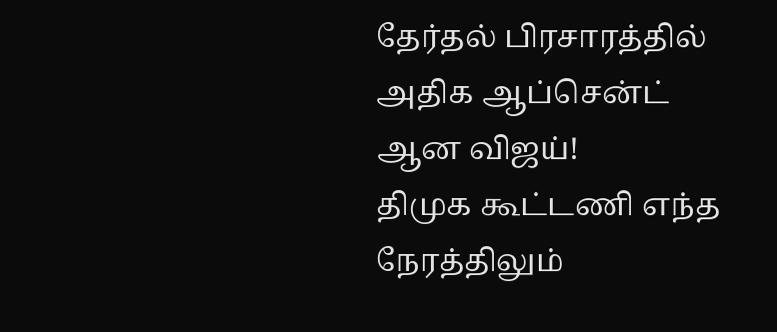தேர்தல் பிரசாரத்தில் அதிக ஆப்சென்ட் ஆன விஜய்!
திமுக கூட்டணி எந்த நேரத்திலும்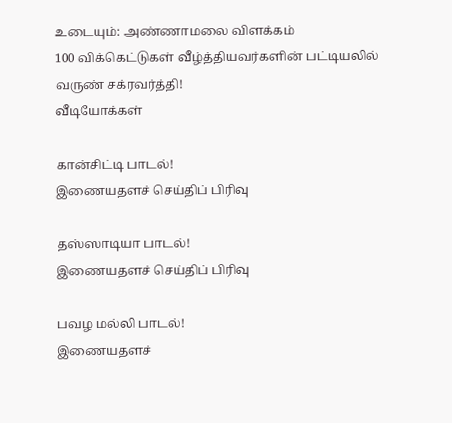உடையும்: அண்ணாமலை விளக்கம்
100 விக்கெட்டுகள் வீழ்த்தியவர்களின் பட்டியலில் வருண் சக்ரவர்த்தி!
வீடியோக்கள்

கான்சிட்டி பாடல்!
இணையதளச் செய்திப் பிரிவு

தஸ்ஸாடியா பாடல்!
இணையதளச் செய்திப் பிரிவு

பவழ மல்லி பாடல்!
இணையதளச்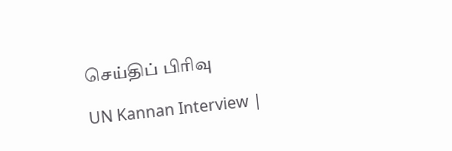செய்திப் பிரிவு

UN Kannan Interview |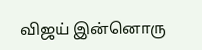விஜய் இன்னொரு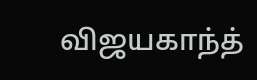விஜயகாந்த்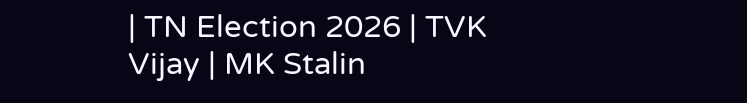| TN Election 2026 | TVK Vijay | MK Stalin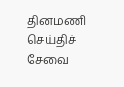தினமணி செய்திச் சேவை